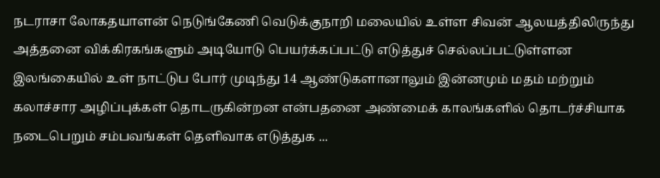நடராசா லோகதயாளன் நெடுங்கேணி வெடுக்குநாறி மலையில் உள்ள சிவன் ஆலயத்திலிருந்து அத்தனை விக்கிரகங்களும் அடியோடு பெயர்க்கப்பட்டு எடுத்துச் செல்லப்பட்டுள்ளன இலங்கையில் உள் நாட்டுப போர் முடிந்து 14 ஆண்டுகளானாலும் இன்னமும் மதம் மற்றும் கலாச்சார அழிப்புக்கள் தொடருகின்றன என்பதனை அண்மைக் காலங்களில் தொடர்ச்சியாக நடைபெறும் சம்பவங்கள் தெளிவாக எடுத்துக ...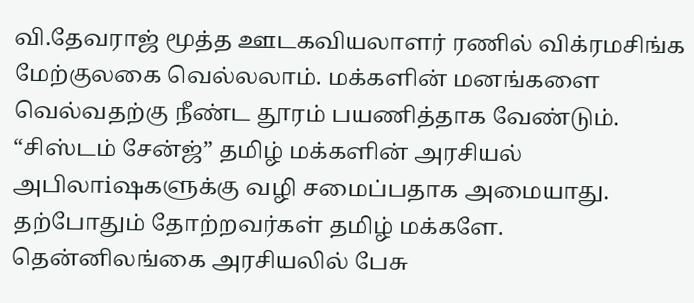வி.தேவராஜ் மூத்த ஊடகவியலாளர் ரணில் விக்ரமசிங்க மேற்குலகை வெல்லலாம். மக்களின் மனங்களை வெல்வதற்கு நீண்ட தூரம் பயணித்தாக வேண்டும். “சிஸ்டம் சேன்ஜ்” தமிழ் மக்களின் அரசியல் அபிலாiஷகளுக்கு வழி சமைப்பதாக அமையாது. தற்போதும் தோற்றவர்கள் தமிழ் மக்களே. தென்னிலங்கை அரசியலில் பேசு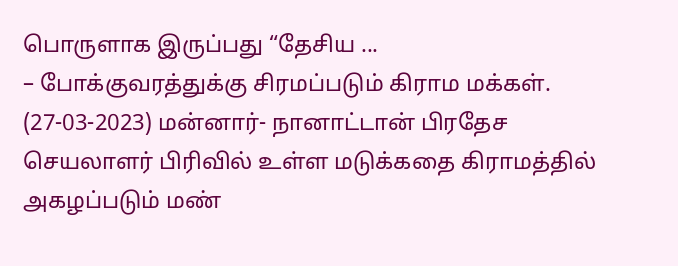பொருளாக இருப்பது “தேசிய ...
– போக்குவரத்துக்கு சிரமப்படும் கிராம மக்கள். (27-03-2023) மன்னார்- நானாட்டான் பிரதேச செயலாளர் பிரிவில் உள்ள மடுக்கதை கிராமத்தில் அகழப்படும் மண்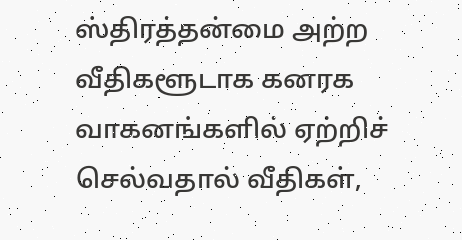ஸ்திரத்தன்மை அற்ற வீதிகளூடாக கனரக வாகனங்களில் ஏற்றிச் செல்வதால் வீதிகள்,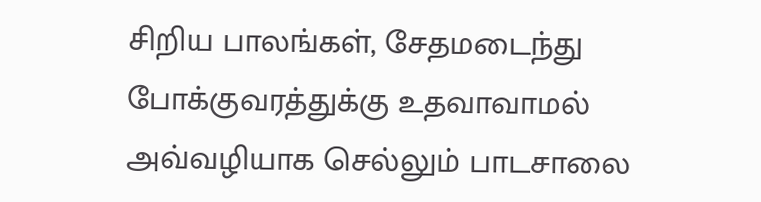சிறிய பாலங்கள், சேதமடைந்து போக்குவரத்துக்கு உதவாவாமல் அவ்வழியாக செல்லும் பாடசாலை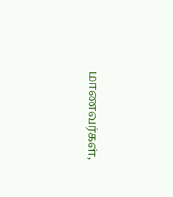மாணவர்கள்,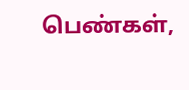பெண்கள்,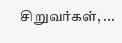சிறுவர்கள், ...